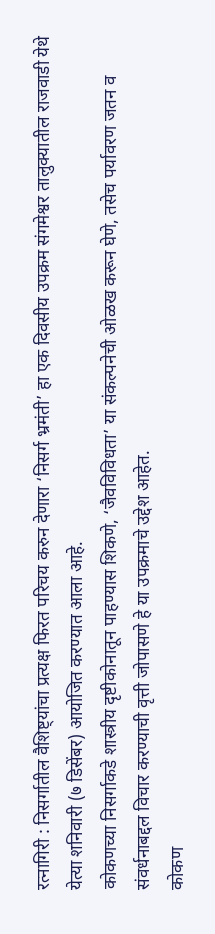रत्नागिरी : निसर्गातील वैशिष्ट्यांचा प्रत्यक्ष फिरत परिचय करुन देणारा ‘निसर्ग भ्रमंती’ हा एक दिवसीय उपक्रम संगमेश्वर तालुक्यातील राजवाडी येथे येत्या शनिवारी (७ डिसेंबर) आयोजित करण्यात आला आहे.
कोकणच्या निसर्गाकडे शास्त्रीय दृष्टीकोनातून पाहण्यास शिकणे, ‘जैवविविधता’ या संकल्पनेची ओळख करून घेणे, तसेच पर्यावरण जतन व संवर्धनाबद्दल विचार करण्याची वृत्ती जोपासणे हे या उपक्रमाचे उद्देश आहेत.
कोकण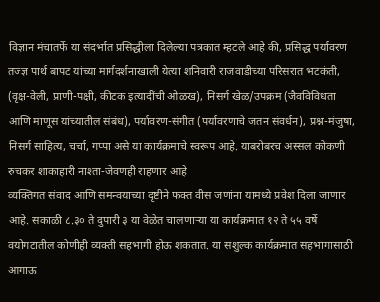विज्ञान मंचातर्फे या संदर्भात प्रसिद्धीला दिलेल्या पत्रकात म्हटले आहे की, प्रसिद्ध पर्यावरण तज्ज्ञ पार्थ बापट यांच्या मार्गदर्शनाखाली येत्या शनिवारी राजवाडीच्या परिसरात भटकंती, (वृक्ष-वेली, प्राणी-पक्षी, कीटक इत्यादींची ओळख), निसर्ग खेळ/उपक्रम (जैवविविधता आणि माणूस यांच्यातील संबंध), पर्यावरण-संगीत (पर्यावरणाचे जतन संवर्धन), प्रश्न-मंजुषा, निसर्ग साहित्य, चर्चा, गप्पा असे या कार्यक्रमाचे स्वरूप आहे. याबरोबरच अस्सल कोकणी रुचकर शाकाहारी नाश्ता-जेवणही राहणार आहे
व्यक्तिगत संवाद आणि समन्वयाच्या दृष्टीने फक्त वीस जणांना यामध्ये प्रवेश दिला जाणार आहे. सकाळी ८.३० ते दुपारी ३ या वेळेत चालणाऱ्या या कार्यक्रमात १२ ते ५५ वर्षे वयोगटातील कोणीही व्यक्ती सहभागी होऊ शकतात. या सशुल्क कार्यक्रमात सहभागासाठी आगाऊ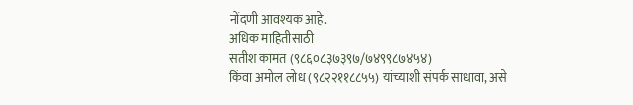नोंदणी आवश्यक आहे.
अधिक माहितीसाठी
सतीश कामत (९८६०८३७३९७/७४९९८७४५४)
किंवा अमोल लोध (९८२२११८८५५) यांच्याशी संपर्क साधावा, असे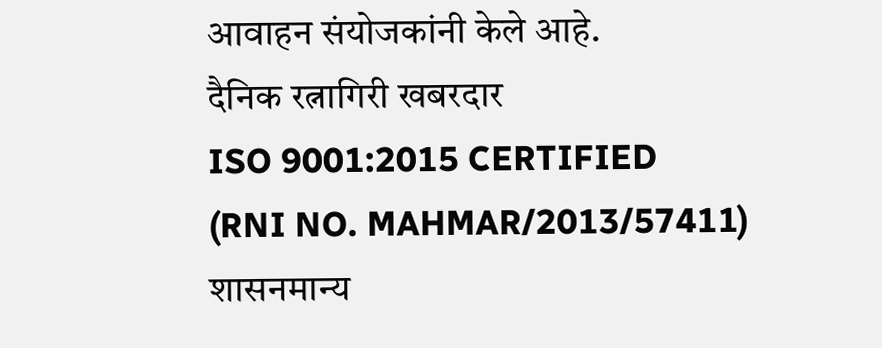आवाहन संयोजकांनी केले आहे.
दैनिक रत्नागिरी खबरदार
ISO 9001:2015 CERTIFIED
(RNI NO. MAHMAR/2013/57411)
शासनमान्य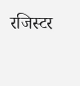रजिस्टर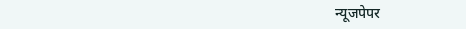न्यूजपेपर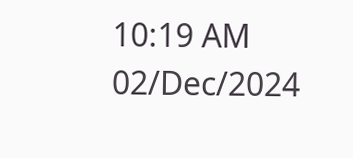10:19 AM 02/Dec/2024